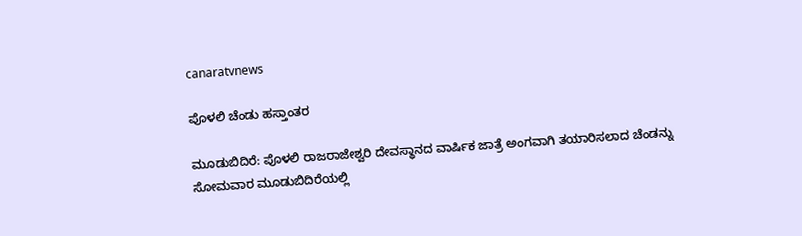canaratvnews

ಪೊಳಲಿ ಚೆಂಡು ಹಸ್ತಾಂತರ

ಮೂಡುಬಿದಿರೆ: ಪೊಳಲಿ ರಾಜರಾಜೇಶ್ವರಿ ದೇವಸ್ಥಾನದ ವಾರ್ಷಿಕ ಜಾತ್ರೆ ಅಂಗವಾಗಿ ತಯಾರಿಸಲಾದ ಚೆಂಡನ್ನು ಸೋಮವಾರ ಮೂಡುಬಿದಿರೆಯಲ್ಲಿ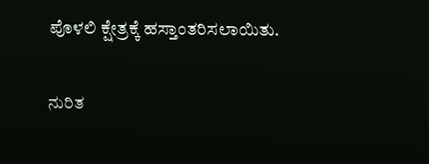ಪೊಳಲಿ ಕ್ಷೇತ್ರಕ್ಕೆ ಹಸ್ತಾಂತರಿಸಲಾಯಿತು.

ನುರಿತ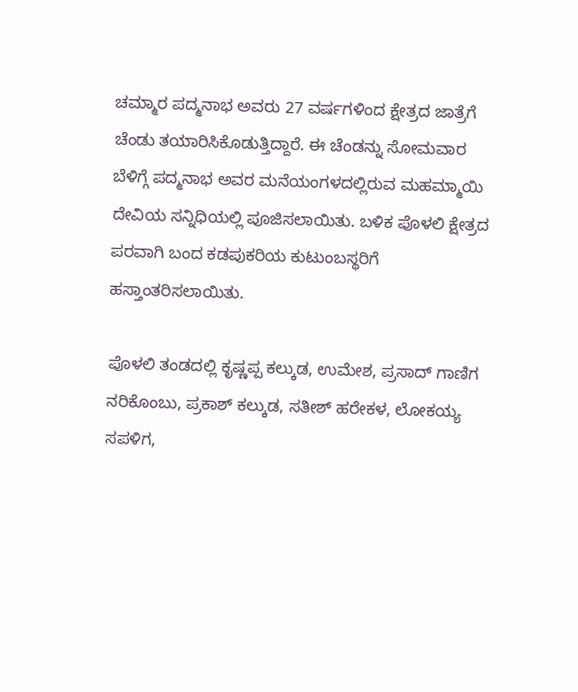ಚಮ್ಮಾರ ಪದ್ಮನಾಭ ಅವರು 27 ವರ್ಷಗಳಿಂದ ಕ್ಷೇತ್ರದ ಜಾತ್ರೆಗೆ ಚೆಂಡು ತಯಾರಿಸಿಕೊಡುತ್ತಿದ್ದಾರೆ. ಈ ಚೆಂಡನ್ನು ಸೋಮವಾರ ಬೆಳಿಗ್ಗೆ ಪದ್ಮನಾಭ ಅವರ ಮನೆಯಂಗಳದಲ್ಲಿರುವ ಮಹಮ್ಮಾಯಿ ದೇವಿಯ ಸನ್ನಿಧಿಯಲ್ಲಿ ಪೂಜಿಸಲಾಯಿತು. ಬಳಿಕ ಪೊಳಲಿ ಕ್ಷೇತ್ರದ ಪರವಾಗಿ ಬಂದ ಕಡಪುಕರಿಯ ಕುಟುಂಬಸ್ಥರಿಗೆ ಹಸ್ತಾಂತರಿಸಲಾಯಿತು.

ಪೊಳಲಿ ತಂಡದಲ್ಲಿ ಕೃಷ್ಣಪ್ಪ ಕಲ್ಕುಡ, ಉಮೇಶ, ಪ್ರಸಾದ್ ಗಾಣಿಗ ನರಿಕೊಂಬು, ಪ್ರಕಾಶ್ ಕಲ್ಕುಡ, ಸತೀಶ್ ಹರೇಕಳ, ಲೋಕಯ್ಯ ಸಪಳಿಗ,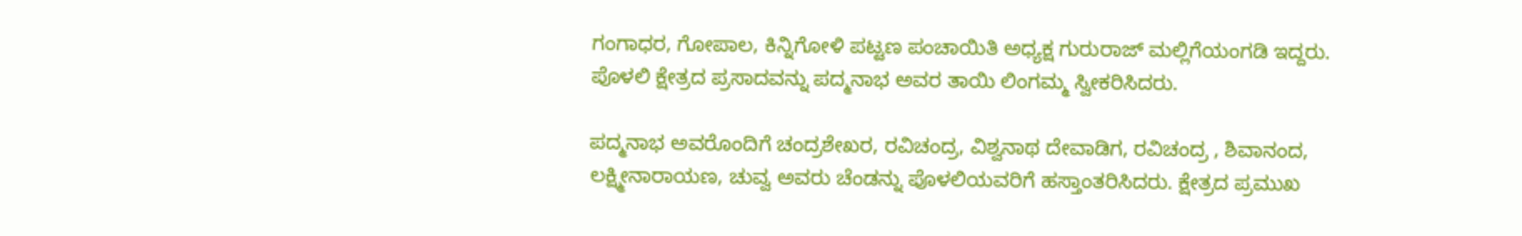ಗಂಗಾಧರ, ಗೋಪಾಲ, ಕಿನ್ನಿಗೋಳಿ ಪಟ್ಟಣ ಪಂಚಾಯಿತಿ ಅಧ್ಯಕ್ಷ ಗುರುರಾಜ್ ಮಲ್ಲಿಗೆಯಂಗಡಿ ಇದ್ದರು. ಪೊಳಲಿ ಕ್ಷೇತ್ರದ ಪ್ರಸಾದವನ್ನು ಪದ್ಮನಾಭ ಅವರ ತಾಯಿ ಲಿಂಗಮ್ಮ ಸ್ವೀಕರಿಸಿದರು.

ಪದ್ಮನಾಭ ಅವರೊಂದಿಗೆ ಚಂದ್ರಶೇಖರ, ರವಿಚಂದ್ರ, ವಿಶ್ವನಾಥ ದೇವಾಡಿಗ, ರವಿಚಂದ್ರ , ಶಿವಾನಂದ, ಲಕ್ಷ್ಮೀನಾರಾಯಣ, ಚುವ್ವ ಅವರು ಚೆಂಡನ್ನು ಪೊಳಲಿಯವರಿಗೆ ಹಸ್ತಾಂತರಿಸಿದರು. ಕ್ಷೇತ್ರದ ಪ್ರಮುಖ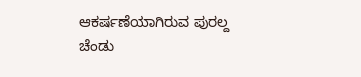ಆಕರ್ಷಣೆಯಾಗಿರುವ ಪುರಲ್ದ ಚೆಂಡು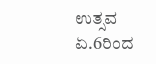ಉತ್ಸವ ಏ.6ರಿಂದ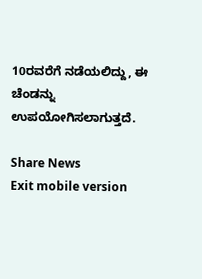10ರವರೆಗೆ ನಡೆಯಲಿದ್ದು, ಈ ಚೆಂಡನ್ನು ಉಪಯೋಗಿಸಲಾಗುತ್ತದೆ.

Share News
Exit mobile version